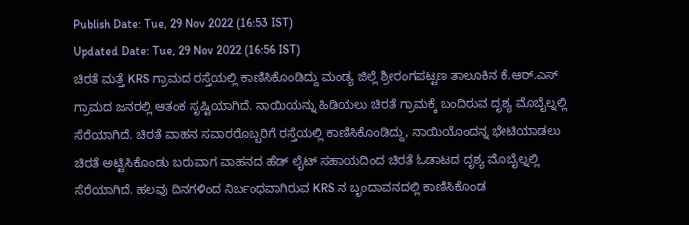Publish Date: Tue, 29 Nov 2022 (16:53 IST)
Updated Date: Tue, 29 Nov 2022 (16:56 IST)
ಚಿರತೆ ಮತ್ತೆ KRS ಗ್ರಾಮದ ರಸ್ತೆಯಲ್ಲಿ ಕಾಣಿಸಿಕೊಂಡಿದ್ದು ಮಂಡ್ಯ ಜಿಲ್ಲೆ ಶ್ರೀರಂಗಪಟ್ಟಣ ತಾಲೂಕಿನ ಕೆ.ಆರ್.ಎಸ್ ಗ್ರಾಮದ ಜನರಲ್ಲಿ ಆತಂಕ ಸೃಷ್ಟಿಯಾಗಿದೆ. ನಾಯಿಯನ್ನು ಹಿಡಿಯಲು ಚಿರತೆ ಗ್ರಾಮಕ್ಕೆ ಬಂದಿರುವ ದೃಶ್ಯ ಮೊಬೈಲ್ನಲ್ಲಿ ಸೆರೆಯಾಗಿದೆ. ಚಿರತೆ ವಾಹನ ಸವಾರರೊಬ್ಬರಿಗೆ ರಸ್ತೆಯಲ್ಲಿ ಕಾಣಿಸಿಕೊಂಡಿದ್ದು, ನಾಯಿಯೊಂದನ್ನ ಭೇಟಿಯಾಡಲು ಚಿರತೆ ಅಟ್ಟಿಸಿಕೊಂಡು ಬರುವಾಗ ವಾಹನದ ಹೆಡ್ ಲೈಟ್ ಸಹಾಯದಿಂದ ಚಿರತೆ ಓಡಾಟದ ದೃಶ್ಯ ಮೊಬೈಲ್ನಲ್ಲಿ ಸೆರೆಯಾಗಿದೆ. ಹಲವು ದಿನಗಳಿಂದ ನಿರ್ಬಂಧವಾಗಿರುವ KRS ನ ಬೃಂದಾವನದಲ್ಲಿ ಕಾಣಿಸಿಕೊಂಡ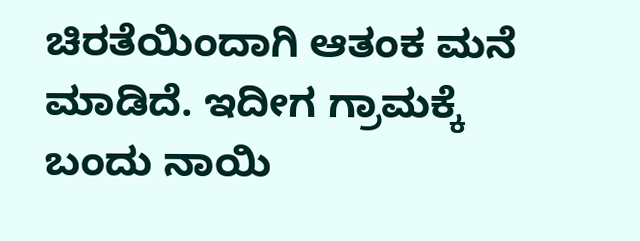ಚಿರತೆಯಿಂದಾಗಿ ಆತಂಕ ಮನೆ ಮಾಡಿದೆ. ಇದೀಗ ಗ್ರಾಮಕ್ಕೆ ಬಂದು ನಾಯಿ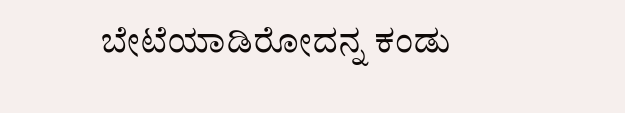ಬೇಟೆಯಾಡಿರೋದನ್ನ ಕಂಡು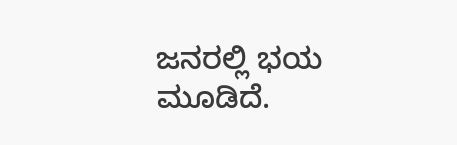ಜನರಲ್ಲಿ ಭಯ ಮೂಡಿದೆ.